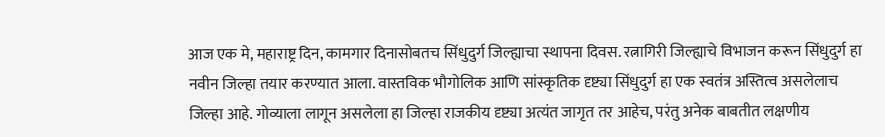आज एक मे, महाराष्ट्र दिन, कामगार दिनासोबतच सिंधुदुर्ग जिल्ह्याचा स्थापना दिवस. रत्नागिरी जिल्ह्याचे विभाजन करून सिंधुदुर्ग हा नवीन जिल्हा तयार करण्यात आला. वास्तविक भौगोलिक आणि सांस्कृतिक दृष्ट्या सिंधुदुर्ग हा एक स्वतंत्र अस्तित्व असलेलाच जिल्हा आहे. गोव्याला लागून असलेला हा जिल्हा राजकीय दृष्ट्या अत्यंत जागृत तर आहेच, परंतु अनेक बाबतीत लक्षणीय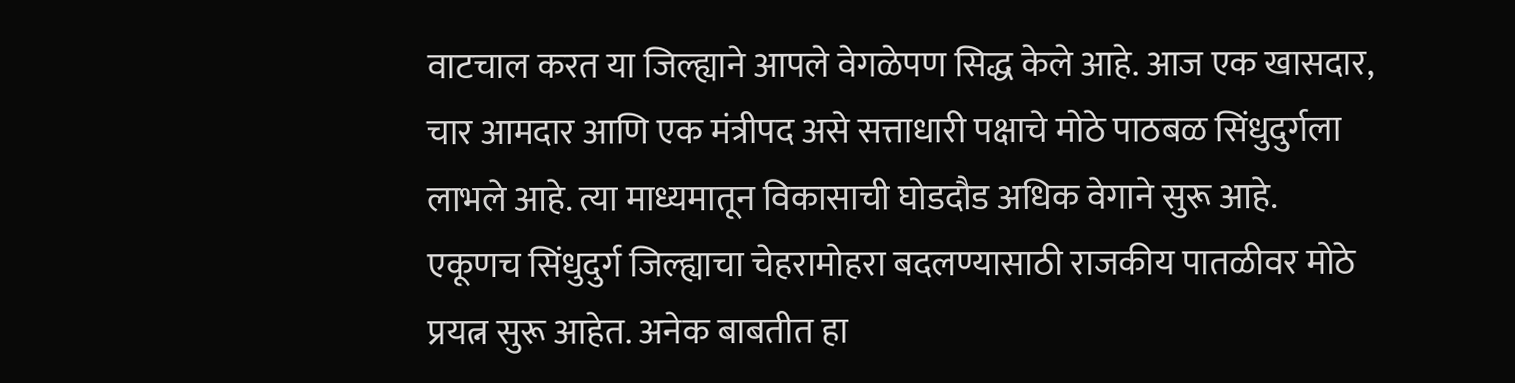वाटचाल करत या जिल्ह्याने आपले वेगळेपण सिद्ध केले आहे. आज एक खासदार, चार आमदार आणि एक मंत्रीपद असे सत्ताधारी पक्षाचे मोठे पाठबळ सिंधुदुर्गला लाभले आहे. त्या माध्यमातून विकासाची घोडदौड अधिक वेगाने सुरू आहे. एकूणच सिंधुदुर्ग जिल्ह्याचा चेहरामोहरा बदलण्यासाठी राजकीय पातळीवर मोठे प्रयत्न सुरू आहेत. अनेक बाबतीत हा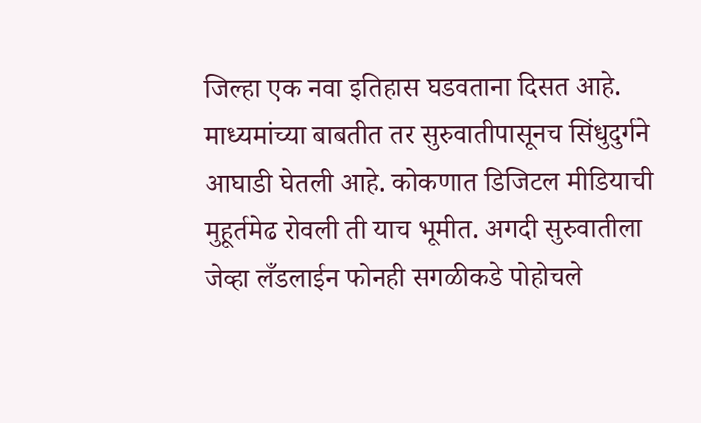जिल्हा एक नवा इतिहास घडवताना दिसत आहे.
माध्यमांच्या बाबतीत तर सुरुवातीपासूनच सिंधुदुर्गने आघाडी घेतली आहे. कोकणात डिजिटल मीडियाची मुहूर्तमेढ रोवली ती याच भूमीत. अगदी सुरुवातीला जेव्हा लँडलाईन फोनही सगळीकडे पोहोचले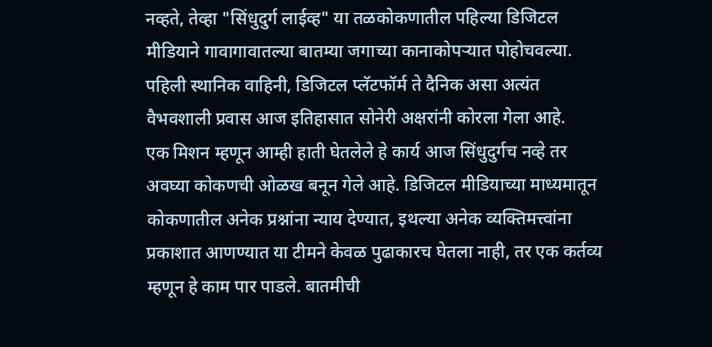नव्हते, तेव्हा "सिंधुदुर्ग लाईव्ह" या तळकोकणातील पहिल्या डिजिटल मीडियाने गावागावातल्या बातम्या जगाच्या कानाकोपऱ्यात पोहोचवल्या. पहिली स्थानिक वाहिनी, डिजिटल प्लॅटफॉर्म ते दैनिक असा अत्यंत वैभवशाली प्रवास आज इतिहासात सोनेरी अक्षरांनी कोरला गेला आहे.
एक मिशन म्हणून आम्ही हाती घेतलेले हे कार्य आज सिंधुदुर्गच नव्हे तर अवघ्या कोकणची ओळख बनून गेले आहे. डिजिटल मीडियाच्या माध्यमातून कोकणातील अनेक प्रश्नांना न्याय देण्यात, इथल्या अनेक व्यक्तिमत्त्वांना प्रकाशात आणण्यात या टीमने केवळ पुढाकारच घेतला नाही, तर एक कर्तव्य म्हणून हे काम पार पाडले. बातमीची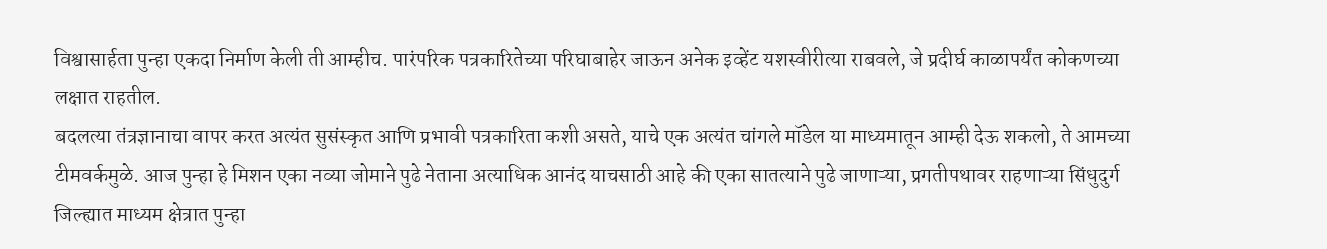विश्वासार्हता पुन्हा एकदा निर्माण केली ती आम्हीच. पारंपरिक पत्रकारितेच्या परिघाबाहेर जाऊन अनेक इव्हेंट यशस्वीरीत्या राबवले, जे प्रदीर्घ काळापर्यंत कोकणच्या लक्षात राहतील.
बदलत्या तंत्रज्ञानाचा वापर करत अत्यंत सुसंस्कृत आणि प्रभावी पत्रकारिता कशी असते, याचे एक अत्यंत चांगले मॉडेल या माध्यमातून आम्ही देऊ शकलो, ते आमच्या टीमवर्कमुळे. आज पुन्हा हे मिशन एका नव्या जोमाने पुढे नेताना अत्याधिक आनंद याचसाठी आहे की एका सातत्याने पुढे जाणाऱ्या, प्रगतीपथावर राहणाऱ्या सिंधुदुर्ग जिल्ह्यात माध्यम क्षेत्रात पुन्हा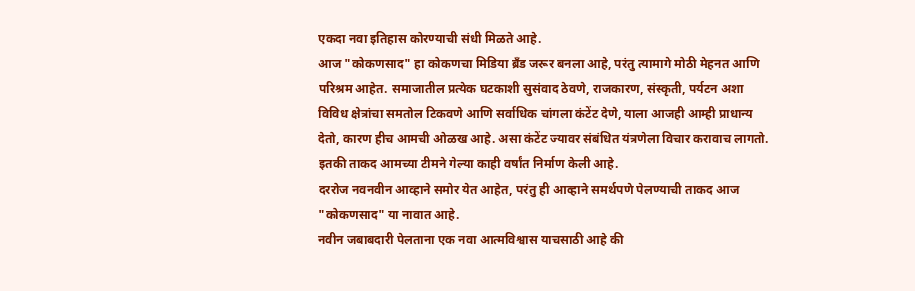एकदा नवा इतिहास कोरण्याची संधी मिळते आहे.
आज "कोकणसाद" हा कोकणचा मिडिया ब्रँड जरूर बनला आहे, परंतु त्यामागे मोठी मेहनत आणि परिश्रम आहेत. समाजातील प्रत्येक घटकाशी सुसंवाद ठेवणे, राजकारण, संस्कृती, पर्यटन अशा विविध क्षेत्रांचा समतोल टिकवणे आणि सर्वाधिक चांगला कंटेंट देणे, याला आजही आम्ही प्राधान्य देतो, कारण हीच आमची ओळख आहे. असा कंटेंट ज्यावर संबंधित यंत्रणेला विचार करावाच लागतो. इतकी ताकद आमच्या टीमने गेल्या काही वर्षांत निर्माण केली आहे.
दररोज नवनवीन आव्हाने समोर येत आहेत, परंतु ही आव्हाने समर्थपणे पेलण्याची ताकद आज "कोकणसाद" या नावात आहे.
नवीन जबाबदारी पेलताना एक नवा आत्मविश्वास याचसाठी आहे की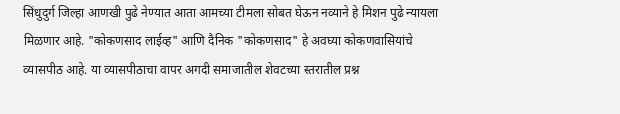सिंधुदुर्ग जिल्हा आणखी पुढे नेण्यात आता आमच्या टीमला सोबत घेऊन नव्याने हे मिशन पुढे न्यायला मिळणार आहे. "कोकणसाद लाईव्ह" आणि दैनिक "कोकणसाद" हे अवघ्या कोकणवासियांचे व्यासपीठ आहे. या व्यासपीठाचा वापर अगदी समाजातील शेवटच्या स्तरातील प्रश्न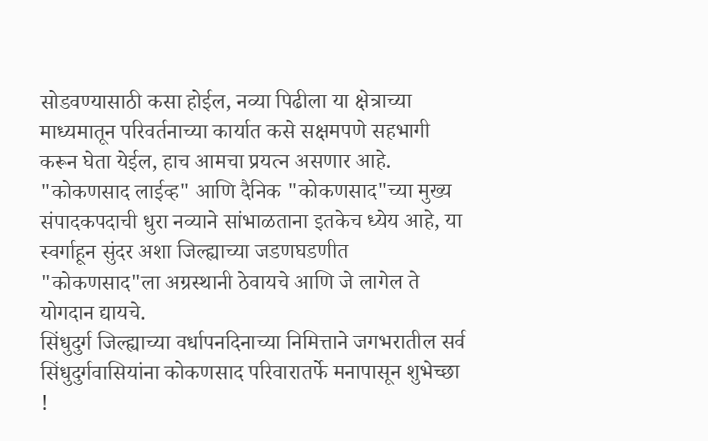सोडवण्यासाठी कसा होईल, नव्या पिढीला या क्षेत्राच्या माध्यमातून परिवर्तनाच्या कार्यात कसे सक्षमपणे सहभागी करून घेता येईल, हाच आमचा प्रयत्न असणार आहे.
"कोकणसाद लाईव्ह" आणि दैनिक "कोकणसाद"च्या मुख्य संपादकपदाची धुरा नव्याने सांभाळताना इतकेच ध्येय आहे, या स्वर्गाहून सुंदर अशा जिल्ह्याच्या जडणघडणीत "कोकणसाद"ला अग्रस्थानी ठेवायचे आणि जे लागेल ते योगदान द्यायचे.
सिंधुदुर्ग जिल्ह्याच्या वर्धापनदिनाच्या निमित्ताने जगभरातील सर्व सिंधुदुर्गवासियांना कोकणसाद परिवारातर्फे मनापासून शुभेच्छा !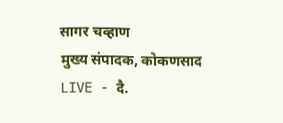सागर चव्हाण
मुख्य संपादक, कोकणसाद LIVE - दै.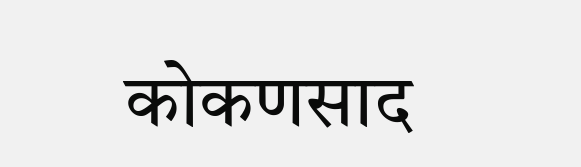कोकणसाद